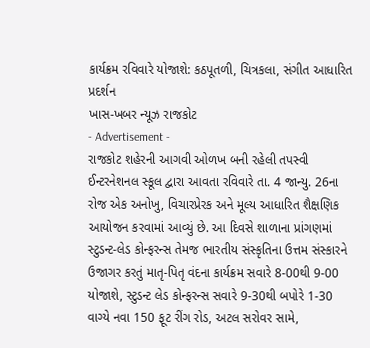કાર્યક્રમ રવિવારે યોજાશે: કઠપૂતળી, ચિત્રકલા, સંગીત આધારિત પ્રદર્શન
ખાસ-ખબર ન્યૂઝ રાજકોટ
- Advertisement -
રાજકોટ શહેરની આગવી ઓળખ બની રહેલી તપસ્વી ઈન્ટરનેશનલ સ્કૂલ દ્વારા આવતા રવિવારે તા. 4 જાન્યુ. 26ના રોજ એક અનોખુ, વિચારપ્રેરક અને મૂલ્ય આધારિત શૈક્ષણિક આયોજન કરવામાં આવ્યું છે. આ દિવસે શાળાના પ્રાંગણમાં સ્ટુડન્ટ-લેડ કોન્ફરન્સ તેમજ ભારતીય સંસ્કૃતિના ઉત્તમ સંસ્કારને ઉજાગર કરતું માતૃ-પિતૃ વંદના કાર્યક્રમ સવારે 8-00થી 9-00 યોજાશે, સ્ટુડન્ટ લેડ કોન્ફરન્સ સવારે 9-30થી બપોરે 1-30 વાગ્યે નવા 150 ફૂટ રીંગ રોડ, અટલ સરોવર સામે,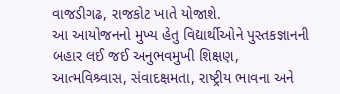વાજડીગઢ, રાજકોટ ખાતે યોજાશે.
આ આયોજનનો મુખ્ય હેતુ વિદ્યાર્થીઓને પુસ્તકજ્ઞાનની બહાર લઈ જઈ અનુભવમુખી શિક્ષણ, આત્મવિશ્ર્વાસ, સંવાદક્ષમતા, રાષ્ટ્રીય ભાવના અને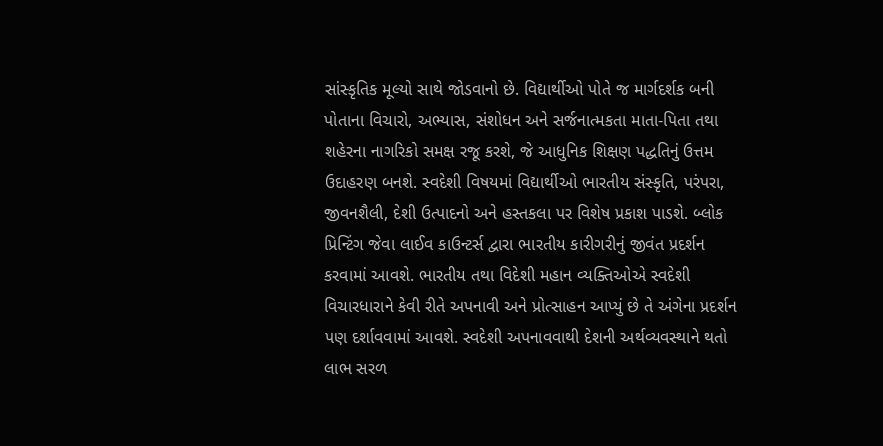સાંસ્કૃતિક મૂલ્યો સાથે જોડવાનો છે. વિદ્યાર્થીઓ પોતે જ માર્ગદર્શક બની પોતાના વિચારો, અભ્યાસ, સંશોધન અને સર્જનાત્મકતા માતા-પિતા તથા શહેરના નાગરિકો સમક્ષ રજૂ કરશે, જે આધુનિક શિક્ષણ પદ્ધતિનું ઉત્તમ ઉદાહરણ બનશે. સ્વદેશી વિષયમાં વિદ્યાર્થીઓ ભારતીય સંસ્કૃતિ, પરંપરા, જીવનશૈલી, દેશી ઉત્પાદનો અને હસ્તકલા પર વિશેષ પ્રકાશ પાડશે. બ્લોક પ્રિન્ટિંગ જેવા લાઈવ કાઉન્ટર્સ દ્વારા ભારતીય કારીગરીનું જીવંત પ્રદર્શન કરવામાં આવશે. ભારતીય તથા વિદેશી મહાન વ્યક્તિઓએ સ્વદેશી વિચારધારાને કેવી રીતે અપનાવી અને પ્રોત્સાહન આપ્યું છે તે અંગેના પ્રદર્શન પણ દર્શાવવામાં આવશે. સ્વદેશી અપનાવવાથી દેશની અર્થવ્યવસ્થાને થતો લાભ સરળ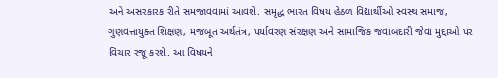અને અસરકારક રીતે સમજાવવામાં આવશે. સમૃદ્ધ ભારત વિષય હેઠળ વિદ્યાર્થીઓ સ્વસ્થ સમાજ, ગુણવત્તાયુક્ત શિક્ષણ, મજબૂત અર્થતંત્ર, પર્યાવરણ સંરક્ષણ અને સામાજિક જવાબદારી જેવા મુદ્દાઓ પર વિચાર રજૂ કરશે. આ વિષયને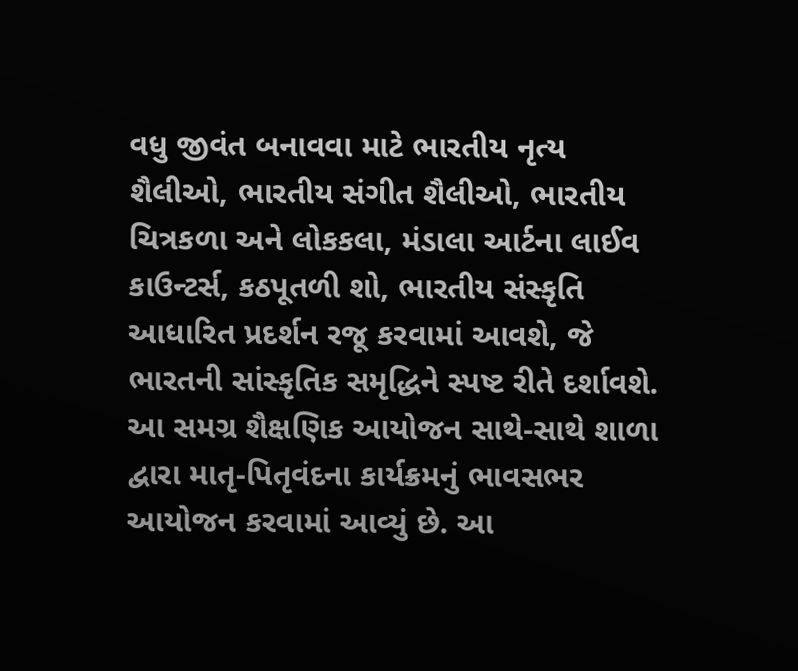વધુ જીવંત બનાવવા માટે ભારતીય નૃત્ય શૈલીઓ, ભારતીય સંગીત શૈલીઓ, ભારતીય ચિત્રકળા અને લોકકલા, મંડાલા આર્ટના લાઈવ કાઉન્ટર્સ, કઠપૂતળી શો, ભારતીય સંસ્કૃતિ આધારિત પ્રદર્શન રજૂ કરવામાં આવશે, જે ભારતની સાંસ્કૃતિક સમૃદ્ધિને સ્પષ્ટ રીતે દર્શાવશે. આ સમગ્ર શૈક્ષણિક આયોજન સાથે-સાથે શાળા દ્વારા માતૃ-પિતૃવંદના કાર્યક્રમનું ભાવસભર આયોજન કરવામાં આવ્યું છે. આ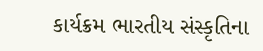કાર્યક્રમ ભારતીય સંસ્કૃતિના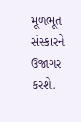મૂળભૂત સંસ્કારને ઉજાગર કરશે.